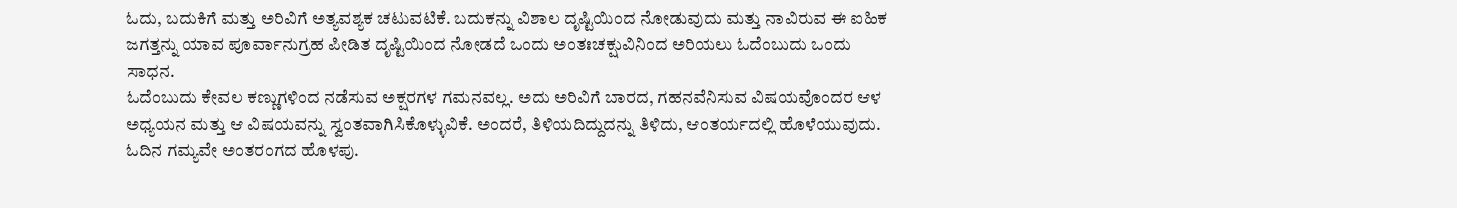ಓದು, ಬದುಕಿಗೆ ಮತ್ತು ಅರಿವಿಗೆ ಅತ್ಯವಶ್ಯಕ ಚಟುವಟಿಕೆ. ಬದುಕನ್ನು ವಿಶಾಲ ದೃಷ್ಟಿಯಿಂದ ನೋಡುವುದು ಮತ್ತು ನಾವಿರುವ ಈ ಐಹಿಕ ಜಗತ್ತನ್ನು ಯಾವ ಪೂರ್ವಾನುಗ್ರಹ ಪೀಡಿತ ದೃಷ್ಟಿಯಿಂದ ನೋಡದೆ ಒಂದು ಅಂತಃಚಕ್ಷುವಿನಿಂದ ಅರಿಯಲು ಓದೆಂಬುದು ಒಂದು ಸಾಧನ.
ಓದೆಂಬುದು ಕೇವಲ ಕಣ್ಣುಗಳಿಂದ ನಡೆಸುವ ಅಕ್ಷರಗಳ ಗಮನವಲ್ಲ. ಅದು ಅರಿವಿಗೆ ಬಾರದ, ಗಹನವೆನಿಸುವ ವಿಷಯವೊಂದರ ಆಳ ಅಧ್ಯಯನ ಮತ್ತು ಆ ವಿಷಯವನ್ನು ಸ್ವಂತವಾಗಿಸಿಕೊಳ್ಳುವಿಕೆ. ಅಂದರೆ, ತಿಳಿಯದಿದ್ದುದನ್ನು ತಿಳಿದು, ಆಂತರ್ಯದಲ್ಲಿ ಹೊಳೆಯುವುದು. ಓದಿನ ಗಮ್ಯವೇ ಅಂತರಂಗದ ಹೊಳಪು.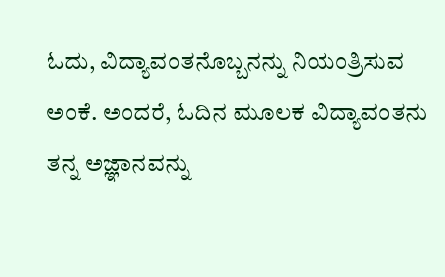ಓದು, ವಿದ್ಯಾವಂತನೊಬ್ಬನನ್ನು ನಿಯಂತ್ರಿಸುವ ಅಂಕೆ. ಅಂದರೆ, ಓದಿನ ಮೂಲಕ ವಿದ್ಯಾವಂತನು ತನ್ನ ಅಜ್ಞಾನವನ್ನು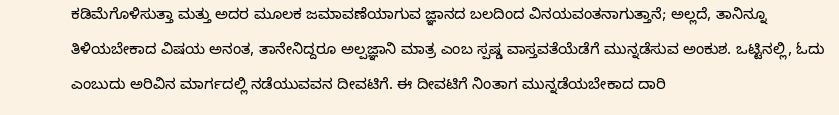ಕಡಿಮೆಗೊಳಿಸುತ್ತಾ ಮತ್ತು ಅದರ ಮೂಲಕ ಜಮಾವಣೆಯಾಗುವ ಜ್ಞಾನದ ಬಲದಿಂದ ವಿನಯವಂತನಾಗುತ್ತಾನೆ; ಅಲ್ಲದೆ, ತಾನಿನ್ನೂ ತಿಳಿಯಬೇಕಾದ ವಿಷಯ ಅನಂತ, ತಾನೇನಿದ್ದರೂ ಅಲ್ಪಜ್ಞಾನಿ ಮಾತ್ರ ಎಂಬ ಸ್ಪಷ್ಡ ವಾಸ್ತವತೆಯೆಡೆಗೆ ಮುನ್ನಡೆಸುವ ಅಂಕುಶ. ಒಟ್ಟಿನಲ್ಲಿ, ಓದು ಎಂಬುದು ಅರಿವಿನ ಮಾರ್ಗದಲ್ಲಿ ನಡೆಯುವವನ ದೀವಟಿಗೆ. ಈ ದೀವಟಿಗೆ ನಿಂತಾಗ ಮುನ್ನಡೆಯಬೇಕಾದ ದಾರಿ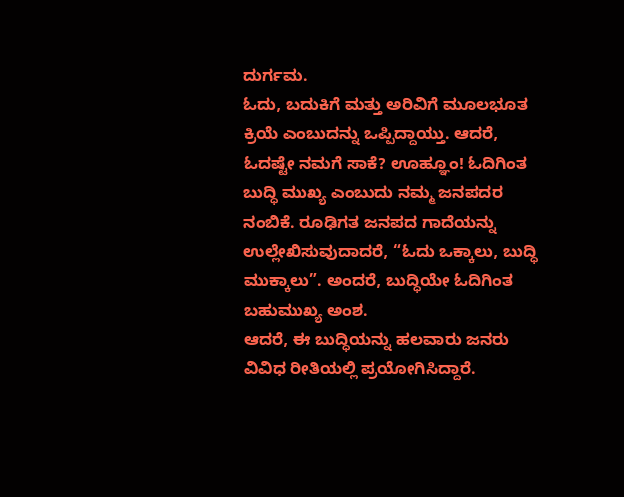ದುರ್ಗಮ.
ಓದು, ಬದುಕಿಗೆ ಮತ್ತು ಅರಿವಿಗೆ ಮೂಲಭೂತ ಕ್ರಿಯೆ ಎಂಬುದನ್ನು ಒಪ್ಪಿದ್ದಾಯ್ತು. ಆದರೆ, ಓದಷ್ಟೇ ನಮಗೆ ಸಾಕೆ? ಊಹ್ಞೂಂ! ಓದಿಗಿಂತ ಬುದ್ಧಿ ಮುಖ್ಯ ಎಂಬುದು ನಮ್ಮ ಜನಪದರ ನಂಬಿಕೆ. ರೂಢಿಗತ ಜನಪದ ಗಾದೆಯನ್ನು ಉಲ್ಲೇಖಿಸುವುದಾದರೆ, “ಓದು ಒಕ್ಕಾಲು, ಬುದ್ಧಿ ಮುಕ್ಕಾಲು”. ಅಂದರೆ, ಬುದ್ಧಿಯೇ ಓದಿಗಿಂತ ಬಹುಮುಖ್ಯ ಅಂಶ.
ಆದರೆ, ಈ ಬುದ್ಧಿಯನ್ನು ಹಲವಾರು ಜನರು ವಿವಿಧ ರೀತಿಯಲ್ಲಿ ಪ್ರಯೋಗಿಸಿದ್ದಾರೆ.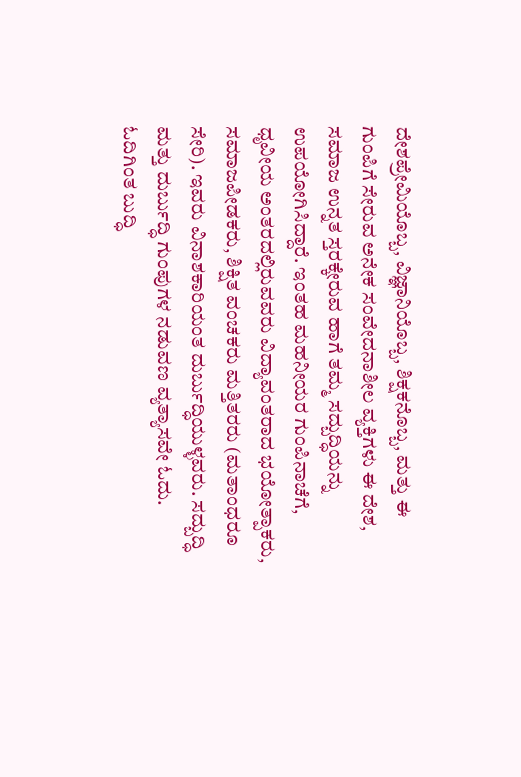ದೇಶಪ್ರೇಮಿಯೊಬ್ಬ, ವಿಜ್ಞಾನಿಯೊಬ್ಬ, ಶಿಕ್ಷಕನೊಬ್ಬ, ಮತ್ತು ಈ ಗುಂಪಿಗೆ ಸೇರುವ ಅನೇಕ ಸಂವೇದನಾಶೀಲ ವ್ಯಕ್ತಿಗಳು ಈ ದೇಶ, ಸಮಾಜ ಉನ್ನತ ಸ್ತರಕ್ಕೇರುವ ಹಾಗೆ ತಮ್ಮ ಸದ್ಬುದ್ಧಿಯನ್ನು ಉಪಯೋಗಿಸಿದ್ದಾರೆ. ಇಂತಹ ಮಹನೀಯರ ಗುಂಪಿನಾಚೆಗೆ, ಧೃವೀಯ ಅಂತರದಲ್ಲಿರುವವರು ವಿದ್ಯಾವಂತರಾದ ಭಯೋತ್ಪಾಕರು, ಸಮಾಜಪೀಡಕರು, ಶಿಕ್ಷಿತ ವಂಚಕರು ಮತ್ತಿತರರು (ಮತಾಂಧರೂ ಸೇರಿ). ಇವರು ವಿನಾಶಕಾರಿಯಂತ ದುರ್ಬುದ್ಧಿಯುಳ್ಳವರು. ಸದ್ಬುದ್ಧಿ ಮತ್ತು ದುರ್ಬುದ್ಧಿ ಗುಂಪುಗಳ ನಡುವಣ ವ್ಯತ್ಯಾಸವೇ ಓದು.
ಓದಿಗಿಂತ ಬುದ್ಧಿ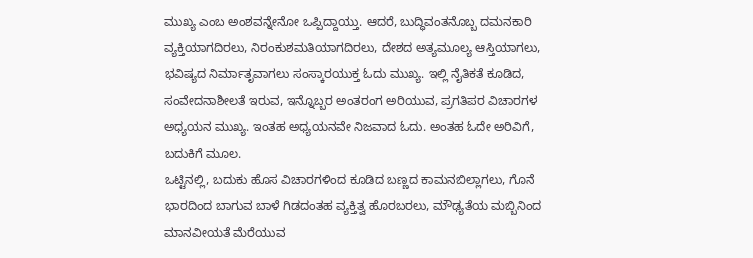ಮುಖ್ಯ ಎಂಬ ಅಂಶವನ್ನೇನೋ ಒಪ್ಪಿದ್ದಾಯ್ತು. ಆದರೆ, ಬುದ್ಧಿವಂತನೊಬ್ಬ ದಮನಕಾರಿ ವ್ಯಕ್ತಿಯಾಗದಿರಲು, ನಿರಂಕುಶಮತಿಯಾಗದಿರಲು, ದೇಶದ ಅತ್ಯಮೂಲ್ಯ ಆಸ್ತಿಯಾಗಲು, ಭವಿಷ್ಯದ ನಿರ್ಮಾತೃವಾಗಲು ಸಂಸ್ಕಾರಯುಕ್ತ ಓದು ಮುಖ್ಯ. ಇಲ್ಲಿ ನೈತಿಕತೆ ಕೂಡಿದ, ಸಂವೇದನಾಶೀಲತೆ ಇರುವ, ಇನ್ನೊಬ್ಬರ ಅಂತರಂಗ ಅರಿಯುವ, ಪ್ರಗತಿಪರ ವಿಚಾರಗಳ ಅಧ್ಯಯನ ಮುಖ್ಯ. ಇಂತಹ ಅಧ್ಯಯನವೇ ನಿಜವಾದ ಓದು. ಅಂತಹ ಓದೇ ಅರಿವಿಗೆ, ಬದುಕಿಗೆ ಮೂಲ.
ಒಟ್ಟಿನಲ್ಲಿ, ಬದುಕು ಹೊಸ ವಿಚಾರಗಳಿಂದ ಕೂಡಿದ ಬಣ್ಣದ ಕಾಮನಬಿಲ್ಲಾಗಲು, ಗೊನೆ ಭಾರದಿಂದ ಬಾಗುವ ಬಾಳೆ ಗಿಡದಂತಹ ವ್ಯಕ್ತಿತ್ವ ಹೊರಬರಲು, ಮೌಢ್ಯತೆಯ ಮಬ್ಬಿನಿಂದ ಮಾನವೀಯತೆ ಮೆರೆಯುವ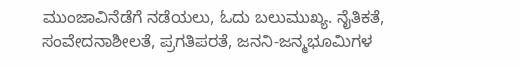ಮುಂಜಾವಿನೆಡೆಗೆ ನಡೆಯಲು, ಓದು ಬಲುಮುಖ್ಯ. ನೈತಿಕತೆ, ಸಂವೇದನಾಶೀಲತೆ, ಪ್ರಗತಿಪರತೆ, ಜನನಿ-ಜನ್ಮಭೂಮಿಗಳ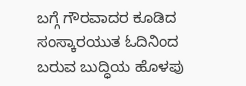ಬಗ್ಗೆ ಗೌರವಾದರ ಕೂಡಿದ ಸಂಸ್ಕಾರಯುತ ಓದಿನಿಂದ ಬರುವ ಬುದ್ಧಿಯ ಹೊಳಪು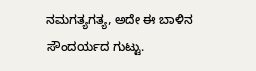ನಮಗತ್ಯಗತ್ಯ, ಅದೇ ಈ ಬಾಳಿನ ಸೌಂದರ್ಯದ ಗುಟ್ಟು.